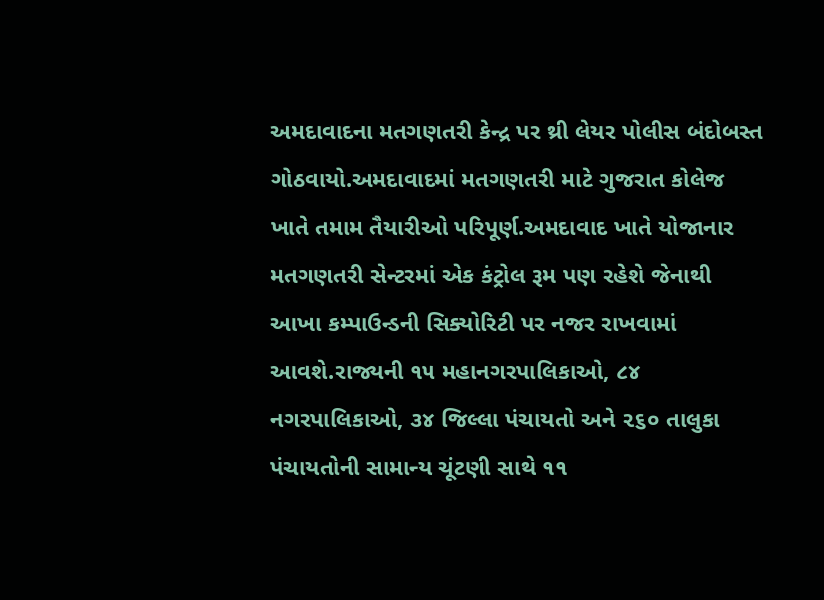અમદાવાદના મતગણતરી કેન્દ્ર પર થ્રી લેયર પોલીસ બંદોબસ્ત ગોઠવાયો.અમદાવાદમાં મતગણતરી માટે ગુજરાત કોલેજ ખાતે તમામ તૈયારીઓ પરિપૂર્ણ.અમદાવાદ ખાતે યોજાનાર મતગણતરી સેન્ટરમાં એક કંટ્રોલ રૂમ પણ રહેશે જેનાથી આખા કમ્પાઉન્ડની સિક્યોરિટી પર નજર રાખવામાં આવશે.રાજ્યની ૧૫ મહાનગરપાલિકાઓ, ૮૪ નગરપાલિકાઓ, ૩૪ જિલ્લા પંચાયતો અને ૨૬૦ તાલુકા પંચાયતોની સામાન્ય ચૂંટણી સાથે ૧૧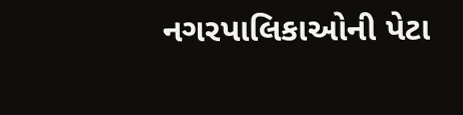નગરપાલિકાઓની પેટા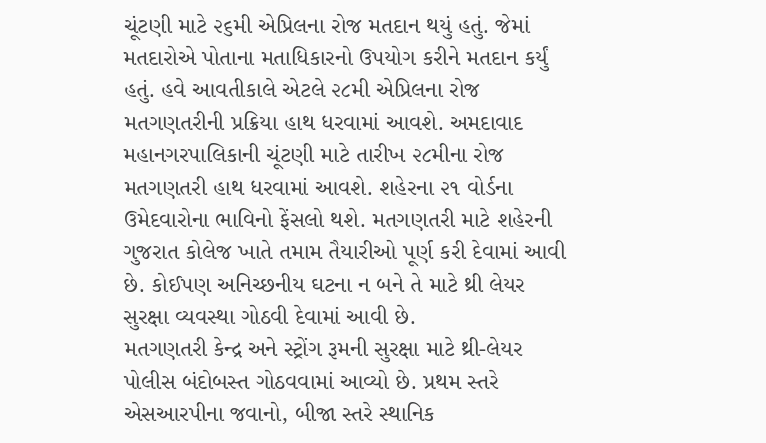ચૂંટણી માટે ૨૬મી એપ્રિલના રોજ મતદાન થયું હતું. જેમાં મતદારોએ પોતાના મતાધિકારનો ઉપયોગ કરીને મતદાન કર્યું હતું. હવે આવતીકાલે એટલે ૨૮મી એપ્રિલના રોજ મતગણતરીની પ્રક્રિયા હાથ ધરવામાં આવશે. અમદાવાદ મહાનગરપાલિકાની ચૂંટણી માટે તારીખ ૨૮મીના રોજ મતગણતરી હાથ ધરવામાં આવશે. શહેરના ૨૧ વોર્ડના ઉમેદવારોના ભાવિનો ફેંસલો થશે. મતગણતરી માટે શહેરની ગુજરાત કોલેજ ખાતે તમામ તૈયારીઓ પૂર્ણ કરી દેવામાં આવી છે. કોઈપણ અનિચ્છનીય ઘટના ન બને તે માટે થ્રી લેયર સુરક્ષા વ્યવસ્થા ગોઠવી દેવામાં આવી છે.
મતગણતરી કેન્દ્ર અને સ્ટ્રોંગ રૂમની સુરક્ષા માટે થ્રી-લેયર પોલીસ બંદોબસ્ત ગોઠવવામાં આવ્યો છે. પ્રથમ સ્તરે એસઆરપીના જવાનો, બીજા સ્તરે સ્થાનિક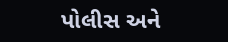પોલીસ અને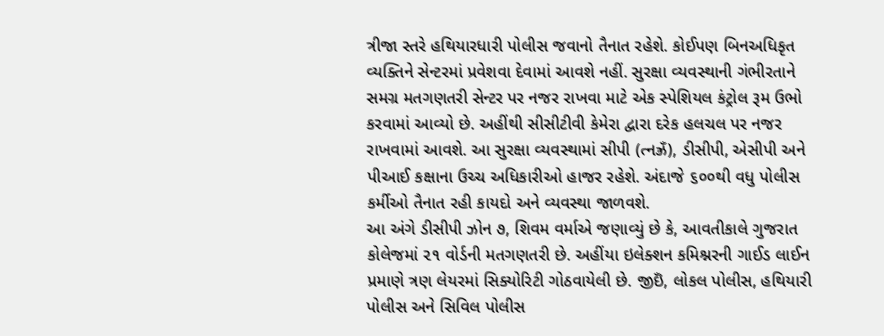ત્રીજા સ્તરે હથિયારધારી પોલીસ જવાનો તૈનાત રહેશે. કોઈપણ બિનઅધિકૃત વ્યક્તિને સેન્ટરમાં પ્રવેશવા દેવામાં આવશે નહીં. સુરક્ષા વ્યવસ્થાની ગંભીરતાને સમગ્ર મતગણતરી સેન્ટર પર નજર રાખવા માટે એક સ્પેશિયલ કંટ્રોલ રૂમ ઉભો કરવામાં આવ્યો છે. અહીંથી સીસીટીવી કેમેરા દ્વારા દરેક હલચલ પર નજર રાખવામાં આવશે. આ સુરક્ષા વ્યવસ્થામાં સીપી (ત્નઝ્રઁ), ડીસીપી, એસીપી અને પીઆઈ કક્ષાના ઉચ્ચ અધિકારીઓ હાજર રહેશે. અંદાજે ૬૦૦થી વધુ પોલીસ કર્મીઓ તૈનાત રહી કાયદો અને વ્યવસ્થા જાળવશે.
આ અંગે ડીસીપી ઝોન ૭, શિવમ વર્માએ જણાવ્યું છે કે, આવતીકાલે ગુજરાત કોલેજમાં ૨૧ વોર્ડની મતગણતરી છે. અહીંયા ઇલેક્શન કમિશ્નરની ગાઈડ લાઈન પ્રમાણે ત્રણ લેયરમાં સિક્યોરિટી ગોઠવાયેલી છે. જીઇઁ, લોકલ પોલીસ, હથિયારી પોલીસ અને સિવિલ પોલીસ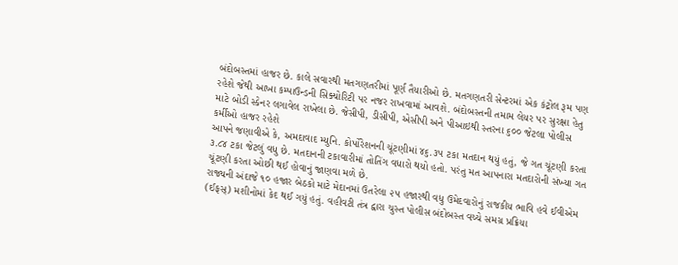બંદોબસ્તમાં હાજર છે. કાલે સવારથી મતગણતરીમાં પૂર્ણ તૈયારીઓ છે. મતગણતરી સેન્ટરમાં એક કંટ્રોલ રૂમ પણ રહેશે જેથી આખા કમ્પાઉન્ડની સિક્યોરિટી પર નજર રાખવામાં આવશે. બંદોબસ્તની તમામ લેયર પર સુરક્ષા હેતુ માટે બોડી સ્કેનર લગાવેલ રાખેલા છે. જેસીપી, ડીસીપી, એસીપી અને પીઆઇથી સ્તરના ૬૦૦ જેટલા પોલીસ કર્મીઓ હાજર રહેશે
આપને જણાવીએ કે, અમદાવાદ મ્યુનિ. કોર્પોરેશનની ચૂંટણીમાં ૪૬.૩૫ ટકા મતદાન થયું હતું, જે ગત ચૂંટણી કરતા ૩.૮૪ ટકા જેટલું વધુ છે. મતદાનની ટકાવારીમાં તોતિંગ વધારો થયો હતો. પરંતુ મત આપનારા મતદારોની સંખ્યા ગત ચૂંટણી કરતા ઓછી થઈ હોવાનું જાણવા મળે છે.
રાજ્યની અંદાજે ૧૦ હજાર બેઠકો માટે મેદાનમાં ઉતરેલા ૨૫ હજારથી વધુ ઉમેદવારોનું રાજકીય ભાવિ હવે ઈવીએમ (ઈફસ્) મશીનોમાં કેદ થઈ ગયું હતું. વહીવટી તંત્ર દ્વારા ચુસ્ત પોલીસ બંદોબસ્ત વચ્ચે સમગ્ર પ્રક્રિયા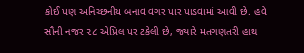કોઈ પણ અનિચ્છનીય બનાવ વગર પાર પાડવામાં આવી છે. હવે સૌની નજર ૨૮ એપ્રિલ પર ટકેલી છે, જ્યારે મતગણતરી હાથ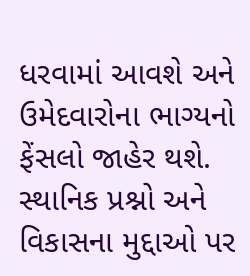ધરવામાં આવશે અને ઉમેદવારોના ભાગ્યનો ફેંસલો જાહેર થશે. સ્થાનિક પ્રશ્નો અને વિકાસના મુદ્દાઓ પર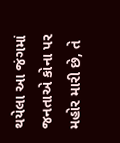થયેલા આ જંગમાં જનતાએ કોના પર મહોર મારી છે, તે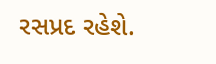રસપ્રદ રહેશે.